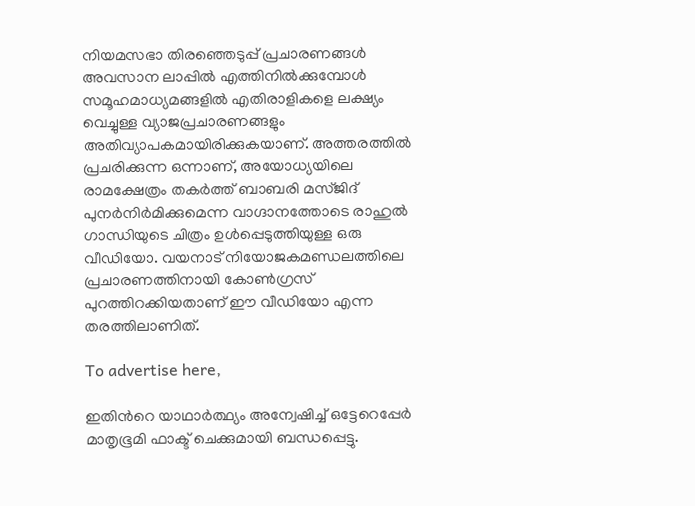നിയമസഭാ തിരഞ്ഞെടുപ്പ് പ്രചാരണങ്ങൾ അവസാന ലാപ്പിൽ എത്തിനിൽക്കുമ്പോൾ സമൂഹമാധ്യമങ്ങളിൽ എതിരാളികളെ ലക്ഷ്യം വെച്ചുള്ള വ്യാജപ്രചാരണങ്ങളും അതിവ്യാപകമായിരിക്കുകയാണ്. അത്തരത്തിൽ പ്രചരിക്കുന്ന ഒന്നാണ്, അയോധ്യയിലെ രാമക്ഷേത്രം തകർത്ത് ബാബരി മസ്ജിദ് പുനർനിർമിക്കുമെന്ന വാഗ്ദാനത്തോടെ രാഹുൽ ഗാന്ധിയുടെ ചിത്രം ഉൾപ്പെടുത്തിയുള്ള ഒരു വീഡിയോ. വയനാട് നിയോജകമണ്ഡലത്തിലെ പ്രചാരണത്തിനായി കോൺഗ്രസ് പുറത്തിറക്കിയതാണ് ഈ വീഡിയോ എന്ന തരത്തിലാണിത്.

To advertise here,

ഇതിന്‍റെ യാഥാർത്ഥ്യം അന്വേഷിച്ച് ഒട്ടേറെപ്പേർ മാതൃഭൂമി ഫാക്ട് ചെക്കുമായി ബന്ധപ്പെട്ടു.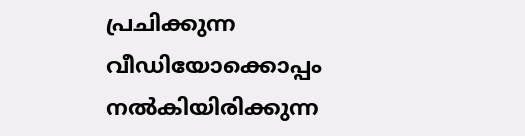പ്രചിക്കുന്ന വീഡിയോക്കൊപ്പം നൽകിയിരിക്കുന്ന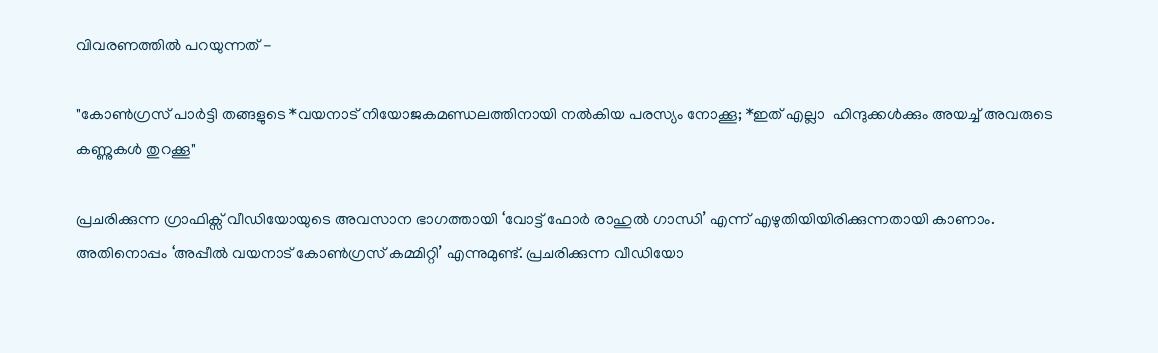വിവരണത്തിൽ പറയുന്നത് -

"കോൺഗ്രസ് പാർട്ടി തങ്ങളുടെ *വയനാട് നിയോജകമണ്ഡലത്തിനായി നൽകിയ പരസ്യം നോക്കൂ; *ഇത് എല്ലാ  ഹിന്ദുക്കൾക്കും അയച്ച് അവരുടെ കണ്ണുകൾ തുറക്കൂ"

പ്രചരിക്കുന്ന ഗ്രാഫിക്സ് വീഡിയോയുടെ അവസാന ഭാഗത്തായി ‘വോട്ട് ഫോർ രാഹുൽ ഗാന്ധി’ എന്ന് എഴുതിയിയിരിക്കുന്നതായി കാണാം. അതിനൊപ്പം ‘അപ്പീൽ വയനാട് കോൺഗ്രസ് കമ്മിറ്റി’ എന്നുമുണ്ട്. പ്രചരിക്കുന്ന വീഡിയോ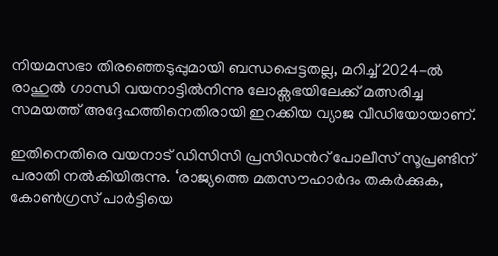നിയമസഭാ തിരഞ്ഞെടുപ്പുമായി ബന്ധപ്പെട്ടതല്ല, മറിച്ച് 2024-ൽ രാഹുൽ ഗാന്ധി വയനാട്ടിൽനിന്നു ലോക്സഭയിലേക്ക്‌ മത്സരിച്ച സമയത്ത് അദ്ദേഹത്തിനെതിരായി ഇറക്കിയ വ്യാജ വീഡിയോയാണ്.

ഇതിനെതിരെ വയനാട് ഡിസിസി പ്രസിഡൻറ് പോലീസ് സൂപ്രണ്ടിന് പരാതി നൽകിയിരുന്നു. ‘രാജ്യത്തെ മതസൗഹാർദം തകർക്കുക, കോൺഗ്രസ് പാർട്ടിയെ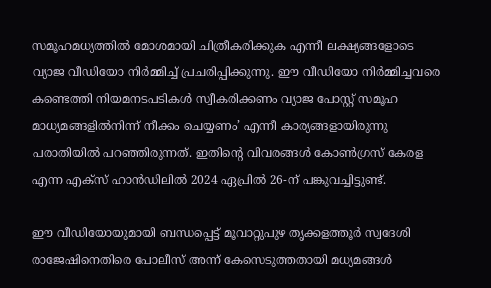സമൂഹമധ്യത്തിൽ മോശമായി ചിത്രീകരിക്കുക എന്നീ ലക്ഷ്യങ്ങളോടെ വ്യാജ വീഡിയോ നിർമ്മിച്ച് പ്രചരിപ്പിക്കുന്നു. ഈ വീഡിയോ നിർമ്മിച്ചവരെ കണ്ടെത്തി നിയമനടപടികൾ സ്വീകരിക്കണം വ്യാജ പോസ്റ്റ് സമൂഹ മാധ്യമങ്ങളിൽനിന്ന് നീക്കം ചെയ്യണം’ എന്നീ കാര്യങ്ങളായിരുന്നു പരാതിയിൽ പറഞ്ഞിരുന്നത്. ഇതിന്‍റെ വിവരങ്ങൾ കോൺഗ്രസ് കേരള എന്ന എക്സ് ഹാൻഡിലിൽ 2024 ഏപ്രിൽ 26-ന് പങ്കുവച്ചിട്ടുണ്ട്.

ഈ വീഡിയോയുമായി ബന്ധപ്പെട്ട് മൂവാറ്റുപുഴ തൃക്കളത്തൂർ സ്വദേശി രാജേഷിനെതിരെ പോലീസ് അന്ന് കേസെടുത്തതായി മധ്യമങ്ങൾ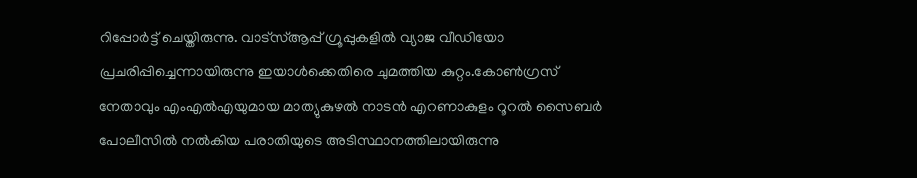റിപ്പോർട്ട് ചെയ്തിരുന്നു. വാട്സ്ആപ്പ് ഗ്രൂപ്പുകളിൽ വ്യാജ വീഡിയോ പ്രചരിപ്പിച്ചെന്നായിരുന്നു ഇയാൾക്കെതിരെ ചുമത്തിയ കുറ്റം.കോൺഗ്രസ് നേതാവും എംഎൽഎയുമായ മാത്യുകുഴൽ നാടൻ എറണാകുളം റൂറൽ സൈബർ പോലീസിൽ നൽകിയ പരാതിയുടെ അടിസ്ഥാനത്തിലായിരുന്നു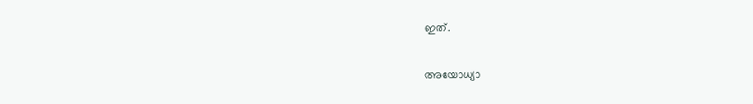ഇത്.

അയോധ്യാ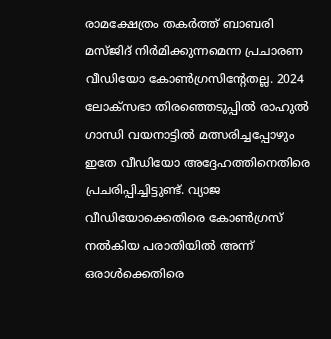രാമക്ഷേത്രം തകർത്ത് ബാബരി മസ്ജിദ് നിർമിക്കുന്നമെന്ന പ്രചാരണ വീഡിയോ കോൺഗ്രസിൻ്റേതല്ല. 2024 ലോക്സഭാ തിരഞ്ഞെടുപ്പിൽ രാഹുൽ ഗാന്ധി വയനാട്ടിൽ മത്സരിച്ചപ്പോഴും ഇതേ വീഡിയോ അദ്ദേഹത്തിനെതിരെ പ്രചരിപ്പിച്ചിട്ടുണ്ട്. വ്യാജ വീഡിയോക്കെതിരെ കോൺഗ്രസ് നൽകിയ പരാതിയിൽ അന്ന് ഒരാൾക്കെതിരെ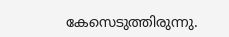കേസെടുത്തിരുന്നു.